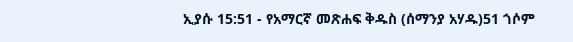ኢያሱ 15:51 - የአማርኛ መጽሐፍ ቅዱስ (ሰማንያ አሃዱ)51 ጎሶም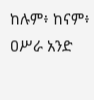ከሉም፥ ከናም፥ ዐሥራ አንድ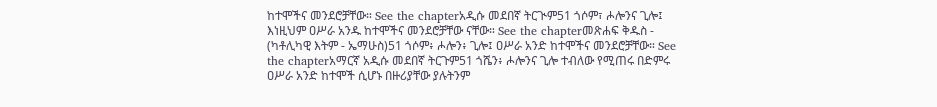ከተሞችና መንደሮቻቸው። See the chapterአዲሱ መደበኛ ትርጒም51 ጎሶም፣ ሖሎንና ጊሎ፤ እነዚህም ዐሥራ አንዱ ከተሞችና መንደሮቻቸው ናቸው። See the chapterመጽሐፍ ቅዱስ - (ካቶሊካዊ እትም - ኤማሁስ)51 ጎሶም፥ ሖሎን፥ ጊሎ፤ ዐሥራ አንድ ከተሞችና መንደሮቻቸው። See the chapterአማርኛ አዲሱ መደበኛ ትርጉም51 ጎሼን፥ ሖሎንና ጊሎ ተብለው የሚጠሩ በድምሩ ዐሥራ አንድ ከተሞች ሲሆኑ በዙሪያቸው ያሉትንም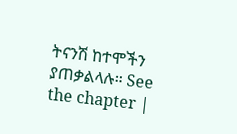ትናንሽ ከተሞችን ያጠቃልላሉ። See the chapter |